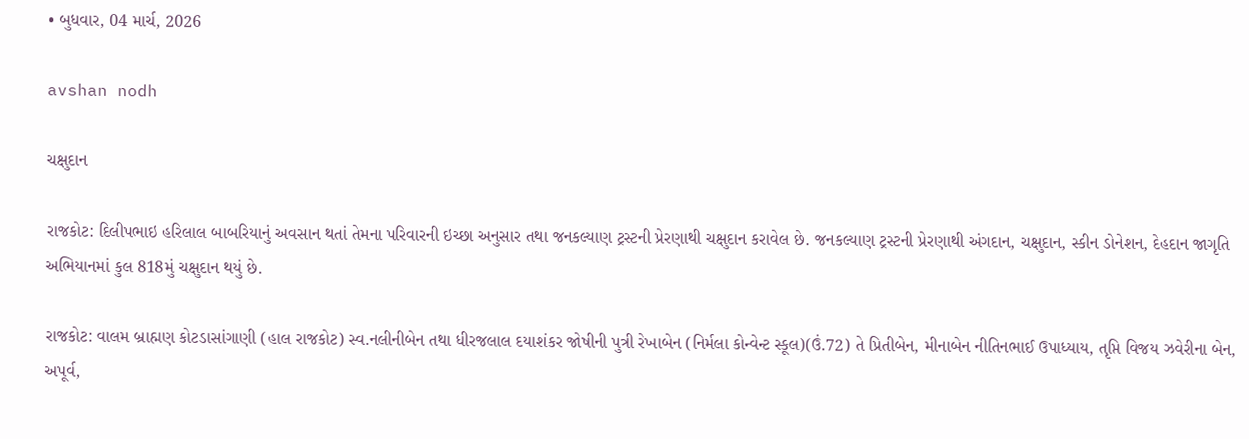• બુધવાર, 04 માર્ચ, 2026

avshan nodh

ચક્ષુદાન

રાજકોટ: દિલીપભાઇ હરિલાલ બાબરિયાનું અવસાન થતાં તેમના પરિવારની ઇચ્છા અનુસાર તથા જનકલ્યાણ ટ્રસ્ટની પ્રેરણાથી ચક્ષુદાન કરાવેલ છે. જનકલ્યાણ ટ્રસ્ટની પ્રેરણાથી અંગદાન, ચક્ષુદાન, સ્કીન ડોનેશન, દેહદાન જાગૃતિ અભિયાનમાં કુલ 818મું ચક્ષુદાન થયું છે.

રાજકોટ: વાલમ બ્રાહ્મણ કોટડાસાંગાણી (હાલ રાજકોટ) સ્વ.નલીનીબેન તથા ધીરજલાલ દયાશંકર જોષીની પુત્રી રેખાબેન (નિર્મલા કોન્વેન્ટ સ્કૂલ)(ઉં.72) તે પ્રિતીબેન, મીનાબેન નીતિનભાઈ ઉપાધ્યાય, તૃપ્તિ વિજય ઝવેરીના બેન, અપૂર્વ,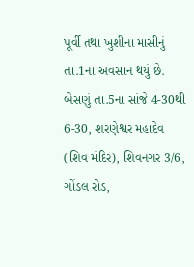પૂર્વી તથા ખુશીના માસીનું તા.1ના અવસાન થયું છે. બેસણું તા.5ના સાંજે 4-30થી 6-30, શરણેશ્વર મહાદેવ (શિવ મંદિર), શિવનગર 3/6, ગોંડલ રોડ,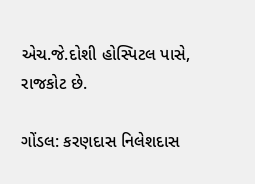એચ.જે.દોશી હોસ્પિટલ પાસે, રાજકોટ છે.

ગોંડલ: કરણદાસ નિલેશદાસ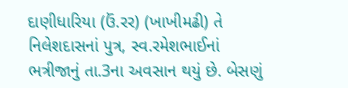દાણીધારિયા (ઉં.રર) (ખાખીમઢી) તે નિલેશદાસનાં પુત્ર, સ્વ.રમેશભાઈનાં ભત્રીજાનું તા.3ના અવસાન થયું છે. બેસણું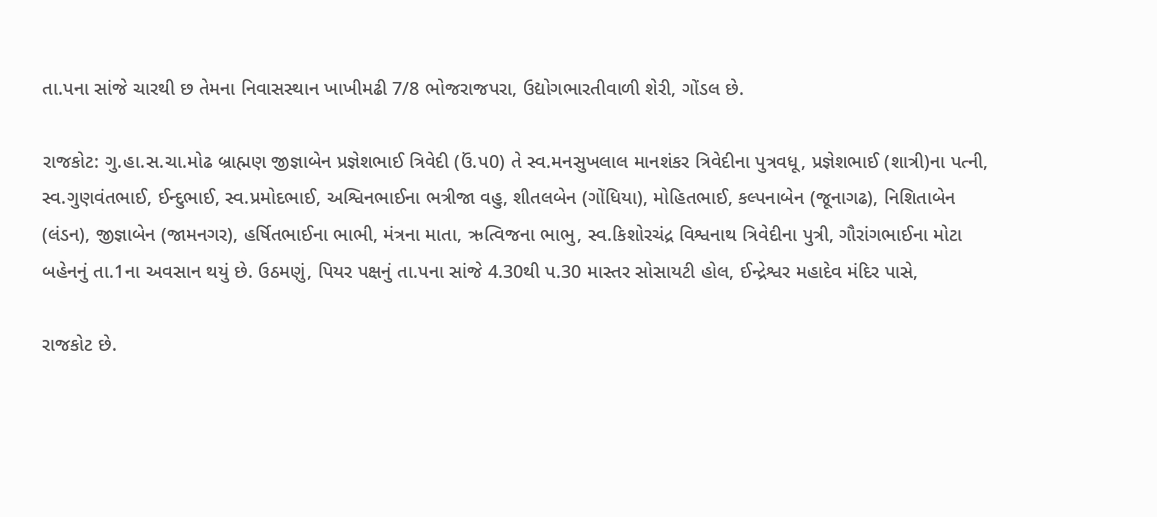તા.પના સાંજે ચારથી છ તેમના નિવાસસ્થાન ખાખીમઢી 7/8 ભોજરાજપરા, ઉદ્યોગભારતીવાળી શેરી, ગોંડલ છે.

રાજકોટ: ગુ.હા.સ.ચા.મોઢ બ્રાહ્મણ જીજ્ઞાબેન પ્રજ્ઞેશભાઈ ત્રિવેદી (ઉં.પ0) તે સ્વ.મનસુખલાલ માનશંકર ત્રિવેદીના પુત્રવધૂ, પ્રજ્ઞેશભાઈ (શાત્રી)ના પત્ની, સ્વ.ગુણવંતભાઈ, ઈન્દુભાઈ, સ્વ.પ્રમોદભાઈ, અશ્વિનભાઈના ભત્રીજા વહુ, શીતલબેન (ગોંધિયા), મોહિતભાઈ, કલ્પનાબેન (જૂનાગઢ), નિશિતાબેન (લંડન), જીજ્ઞાબેન (જામનગર), હર્ષિતભાઈના ભાભી, મંત્રના માતા, ઋત્વિજના ભાભુ, સ્વ.કિશોરચંદ્ર વિશ્વનાથ ત્રિવેદીના પુત્રી, ગૌરાંગભાઈના મોટા બહેનનું તા.1ના અવસાન થયું છે. ઉઠમણું, પિયર પક્ષનું તા.પના સાંજે 4.30થી પ.30 માસ્તર સોસાયટી હોલ, ઈન્દ્રેશ્વર મહાદેવ મંદિર પાસે,

રાજકોટ છે.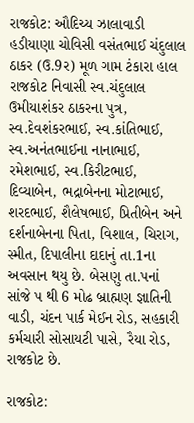રાજકોટ: ઔદિચ્ય ઝાલાવાડી હડીયાણા ચોવિસી વસંતભાઈ ચંદુલાલ ઠાકર (ઉ.9ર) મૂળ ગામ ટંકારા હાલ રાજકોટ નિવાસી સ્વ.ચંદુલાલ ઉમીયાશંકર ઠાકરના પુત્ર, સ્વ.દેવશંકરભાઈ, સ્વ.કાંતિભાઈ, સ્વ.અનંતભાઈના નાનાભાઈ, રમેશભાઈ, સ્વ.કિરીટભાઈ, દિવ્યાબેન, ભદ્રાબેનના મોટાભાઈ, શરદભાઈ, શૈલેષભાઈ, પ્રિતીબેન અને દર્શનાબેનના પિતા, વિશાલ, ચિરાગ, સ્મીત, દિપાલીના દાદાનું તા.1ના અવસાન થયુ છે. બેસણુ તા.પનાં સાંજે પ થી 6 મોઢ બ્રાહ્મણ જ્ઞાતિની વાડી, ચંદન પાર્ક મેઈન રોડ, સહકારી કર્મચારી સોસાયટી પાસે, રૈયા રોડ, રાજકોટ છે.

રાજકોટ: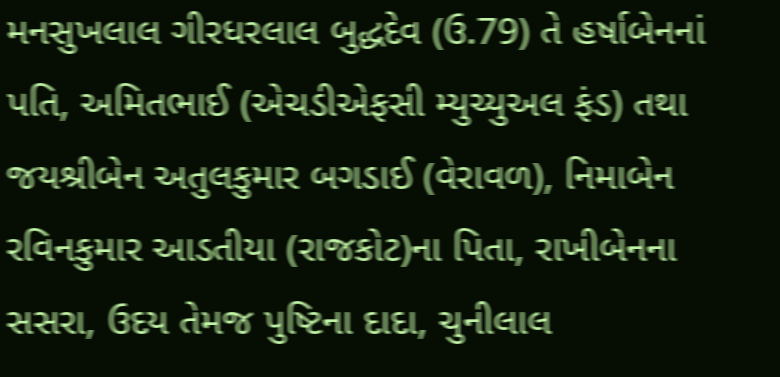મનસુખલાલ ગીરધરલાલ બુદ્ધદેવ (ઉ.79) તે હર્ષાબેનનાં પતિ, અમિતભાઈ (એચડીએફસી મ્યુચ્યુઅલ ફંડ) તથા જયશ્રીબેન અતુલકુમાર બગડાઈ (વેરાવળ), નિમાબેન રવિનકુમાર આડતીયા (રાજકોટ)ના પિતા, રાખીબેનના સસરા, ઉદય તેમજ પુષ્ટિના દાદા, ચુનીલાલ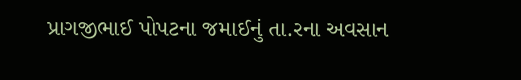પ્રાગજીભાઈ પોપટના જમાઈનું તા.રના અવસાન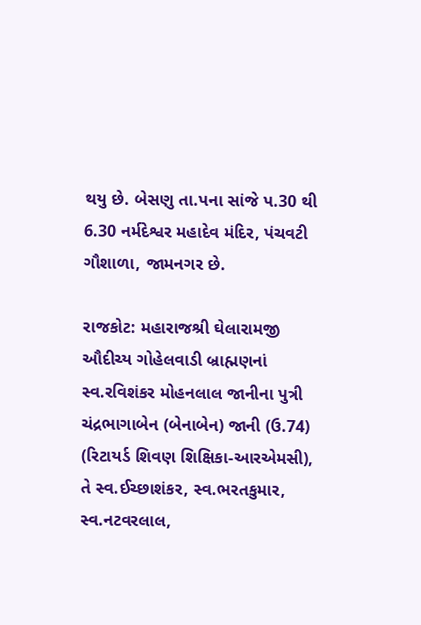થયુ છે. બેસણુ તા.પના સાંજે પ.30 થી 6.30 નર્મદેશ્વર મહાદેવ મંદિર, પંચવટી ગૌશાળા, જામનગર છે.

રાજકોટ: મહારાજશ્રી ઘેલારામજી ઔદીચ્ય ગોહેલવાડી બ્રાહ્મણનાં સ્વ.રવિશંકર મોહનલાલ જાનીના પુત્રી ચંદ્રભાગાબેન (બેનાબેન) જાની (ઉ.74) (રિટાયર્ડ શિવણ શિક્ષિકા-આરએમસી), તે સ્વ.ઈચ્છાશંકર, સ્વ.ભરતકુમાર, સ્વ.નટવરલાલ,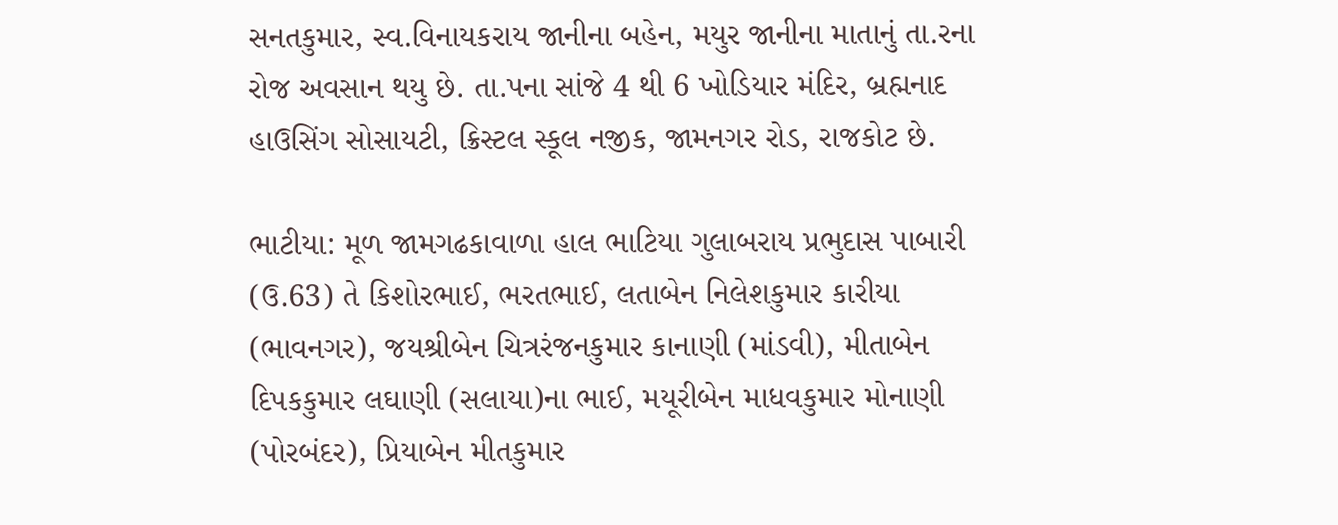સનતકુમાર, સ્વ.વિનાયકરાય જાનીના બહેન, મયુર જાનીના માતાનું તા.રના રોજ અવસાન થયુ છે. તા.પના સાંજે 4 થી 6 ખોડિયાર મંદિર, બ્રહ્મનાદ હાઉસિંગ સોસાયટી, ક્રિસ્ટલ સ્કૂલ નજીક, જામનગર રોડ, રાજકોટ છે.

ભાટીયા: મૂળ જામગઢકાવાળા હાલ ભાટિયા ગુલાબરાય પ્રભુદાસ પાબારી (ઉ.63) તે કિશોરભાઈ, ભરતભાઈ, લતાબેન નિલેશકુમાર કારીયા (ભાવનગર), જયશ્રીબેન ચિત્રરંજનકુમાર કાનાણી (માંડવી), મીતાબેન દિપકકુમાર લઘાણી (સલાયા)ના ભાઈ, મયૂરીબેન માધવકુમાર મોનાણી (પોરબંદર), પ્રિયાબેન મીતકુમાર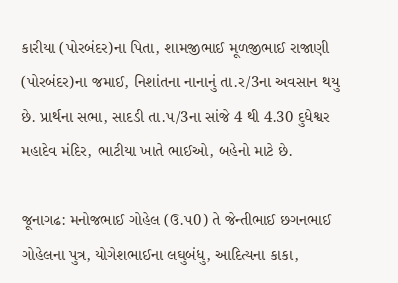કારીયા (પોરબંદર)ના પિતા, શામજીભાઈ મૂળજીભાઈ રાજાણી (પોરબંદર)ના જમાઈ, નિશાંતના નાનાનું તા.ર/3ના અવસાન થયુ છે. પ્રાર્થના સભા, સાદડી તા.પ/3ના સાંજે 4 થી 4.30 દુધેશ્વર મહાદેવ મંદિર, ભાટીયા ખાતે ભાઈઓ, બહેનો માટે છે.

જૂનાગઢ: મનોજભાઈ ગોહેલ (ઉ.પ0) તે જેન્તીભાઈ છગનભાઈ ગોહેલના પુત્ર, યોગેશભાઈના લઘુબંધુ, આદિત્યના કાકા,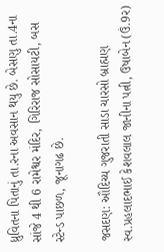ધ્રુવિતના પિતાનું તા.રના અવસાન થયુ છે. બેસણુ તા.4ના સાંજે 4 થી 6 રામેશ્વર મંદિર, ગિરિરાજ સોસાયટી, બસ સ્ટેન્ડ પાછળ, જૂનાગઢ છે.

જસદણ: ઔદિચ્ય ગુજરાતી સાડા ચારસો બ્રાહ્મણ સ્વ.પ્રહલાદભાઈ કેશવલાલ જાનીના પત્ની, ઉષાબેન (ઉં.9ર)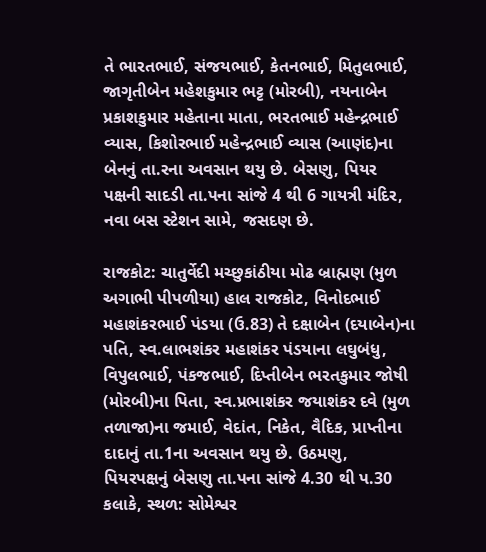તે ભારતભાઈ, સંજયભાઈ, કેતનભાઈ, મિતુલભાઈ, જાગૃતીબેન મહેશકુમાર ભટ્ટ (મોરબી), નયનાબેન પ્રકાશકુમાર મહેતાના માતા, ભરતભાઈ મહેન્દ્રભાઈ વ્યાસ, કિશોરભાઈ મહેન્દ્રભાઈ વ્યાસ (આણંદ)ના બેનનું તા.રના અવસાન થયુ છે. બેસણુ, પિયર પક્ષની સાદડી તા.પના સાંજે 4 થી 6 ગાયત્રી મંદિર, નવા બસ સ્ટેશન સામે, જસદણ છે.

રાજકોટ: ચાતુર્વેદી મચ્છુકાંઠીયા મોઢ બ્રાહ્મણ (મુળ અગાભી પીપળીયા) હાલ રાજકોટ, વિનોદભાઈ મહાશંકરભાઈ પંડયા (ઉ.83) તે દક્ષાબેન (દયાબેન)ના પતિ, સ્વ.લાભશંકર મહાશંકર પંડયાના લઘુબંધુ, વિપુલભાઈ, પંકજભાઈ, દિપ્તીબેન ભરતકુમાર જોષી (મોરબી)ના પિતા, સ્વ.પ્રભાશંકર જયાશંકર દવે (મુળ તળાજા)ના જમાઈ, વેદાંત, નિકેત, વૈદિક, પ્રાપ્તીના દાદાનું તા.1ના અવસાન થયુ છે. ઉઠમણુ, પિયરપક્ષનું બેસણુ તા.પના સાંજે 4.30 થી પ.30 કલાકે, સ્થળ: સોમેશ્વર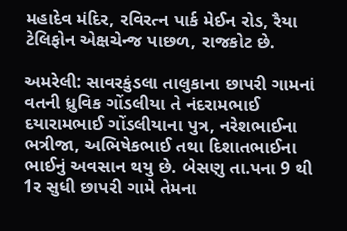મહાદેવ મંદિર, રવિરત્ન પાર્ક મેઈન રોડ, રૈયા ટેલિફોન એક્ષચેન્જ પાછળ, રાજકોટ છે.

અમરેલી: સાવરકુંડલા તાલુકાના છાપરી ગામનાં વતની ધ્રુવિક ગોંડલીયા તે નંદરામભાઈ દયારામભાઈ ગોંડલીયાના પુત્ર, નરેશભાઈના ભત્રીજા, અભિષેકભાઈ તથા દિશાતભાઈના ભાઈનું અવસાન થયુ છે. બેસણુ તા.પના 9 થી 1ર સુધી છાપરી ગામે તેમના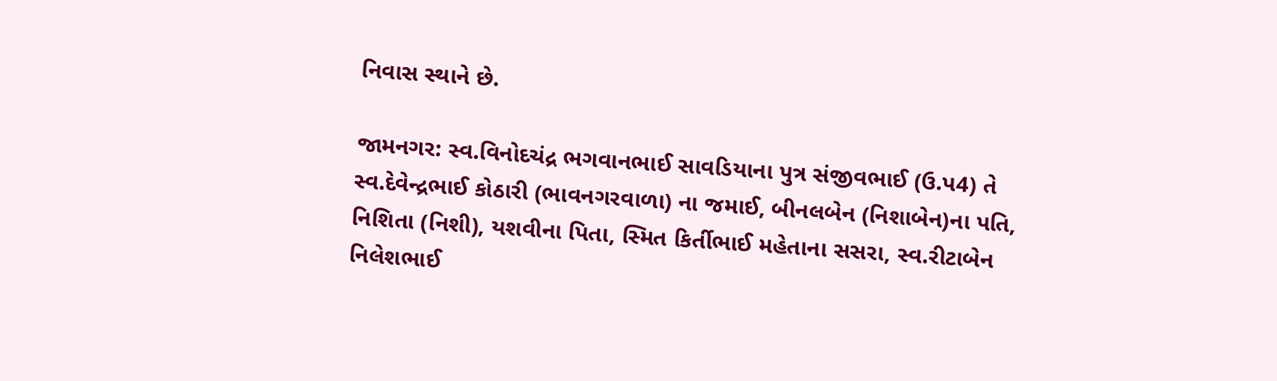નિવાસ સ્થાને છે.

જામનગર: સ્વ.વિનોદચંદ્ર ભગવાનભાઈ સાવડિયાના પુત્ર સંજીવભાઈ (ઉ.પ4) તે સ્વ.દેવેન્દ્રભાઈ કોઠારી (ભાવનગરવાળા) ના જમાઈ, બીનલબેન (નિશાબેન)ના પતિ, નિશિતા (નિશી), યશવીના પિતા, સ્મિત કિર્તીભાઈ મહેતાના સસરા, સ્વ.રીટાબેન નિલેશભાઈ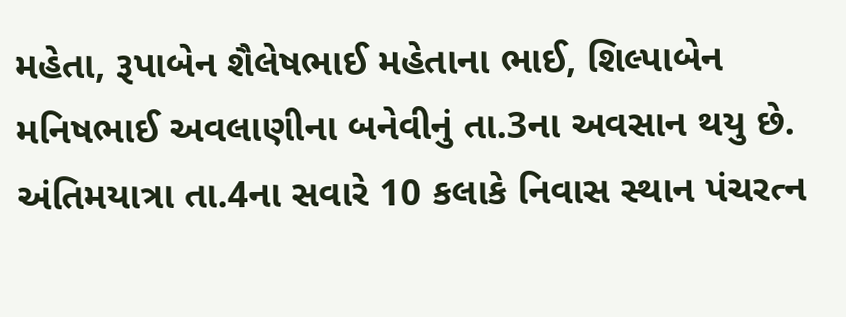મહેતા, રૂપાબેન શૈલેષભાઈ મહેતાના ભાઈ, શિલ્પાબેન મનિષભાઈ અવલાણીના બનેવીનું તા.3ના અવસાન થયુ છે. અંતિમયાત્રા તા.4ના સવારે 10 કલાકે નિવાસ સ્થાન પંચરત્ન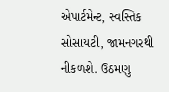એપાર્ટમેન્ટ, સ્વસ્તિક સોસાયટી, જામનગરથી નીકળશે. ઉઠમણુ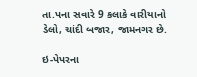તા.પના સવારે 9 કલાકે વારીયાનો ડેલો, ચાંદી બજાર, જામનગર છે.

ઇ-પેપરના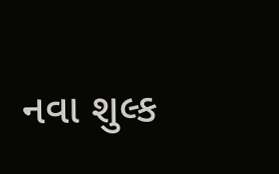નવા શુલ્ક